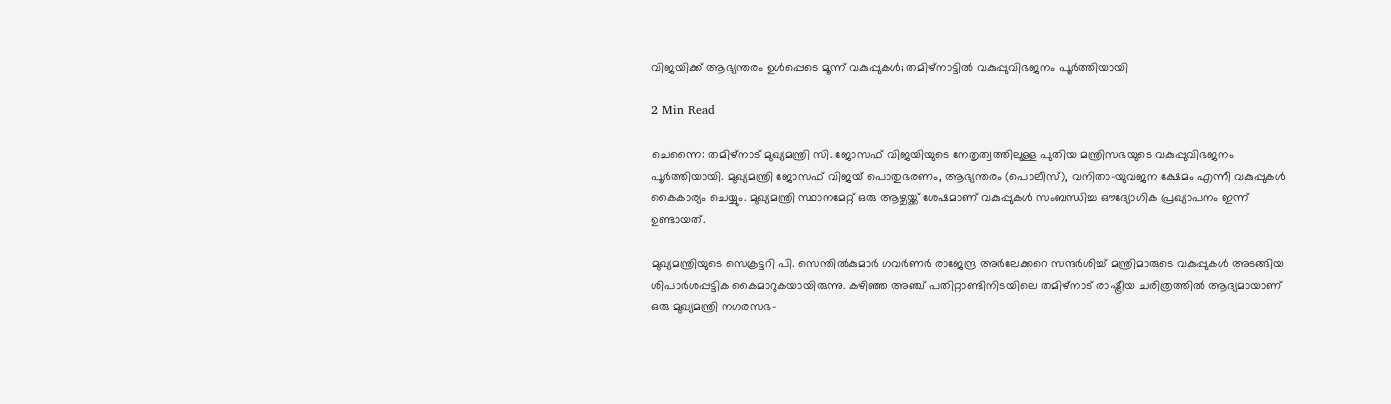വിജയിക്ക് ആഭ്യന്തരം ഉൾപ്പെടെ മൂന്ന് വകുപ്പുകൾ; തമിഴ്‍നാട്ടിൽ വകുപ്പുവിഭജനം പൂർത്തിയായി

2 Min Read

ചെന്നൈ: തമിഴ്‌നാട് മുഖ്യമന്ത്രി സി. ജോസഫ് വിജയിയുടെ നേതൃത്വത്തിലുള്ള പുതിയ മന്ത്രിസഭയുടെ വകുപ്പുവിഭജനം പൂർത്തിയായി. മുഖ്യമന്ത്രി ജോസഫ് വിജയ് പൊതുഭരണം, ആഭ്യന്തരം (പൊലീസ്), വനിതാ-യുവജന ക്ഷേമം എന്നീ വകുപ്പുകൾ കൈകാര്യം ചെയ്യും. മുഖ്യമന്ത്രി സ്ഥാനമേറ്റ് ഒരു ആഴ്ചയ്ക്ക് ശേഷമാണ് വകുപ്പുകൾ സംബന്ധിച്ച ഔദ്യോഗിക പ്രഖ്യാപനം ഇന്ന് ഉണ്ടായത്.

മുഖ്യമന്ത്രിയുടെ സെക്രട്ടറി പി. സെന്തിൽകുമാർ ഗവർണർ രാജേന്ദ്ര അർലേക്കറെ സന്ദർശിച്ച് മന്ത്രിമാരുടെ വകുപ്പുകൾ അടങ്ങിയ ശിപാർശപ്പട്ടിക കൈമാറുകയായിരുന്നു. കഴിഞ്ഞ അഞ്ച് പതിറ്റാണ്ടിനിടയിലെ തമിഴ്‌നാട് രാഷ്ട്രീയ ചരിത്രത്തിൽ ആദ്യമായാണ് ഒരു മുഖ്യമന്ത്രി നഗരസഭ-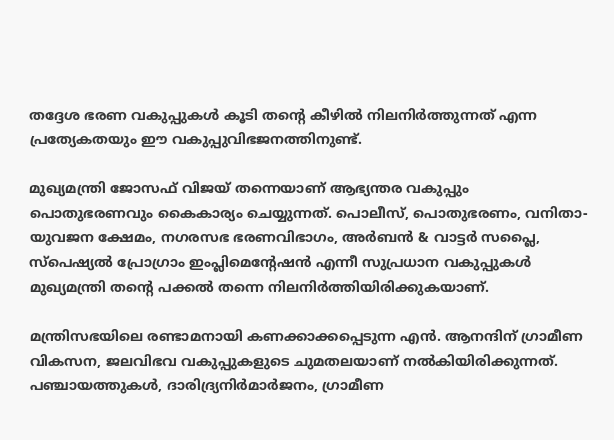തദ്ദേശ ഭരണ വകുപ്പുകൾ കൂടി തന്റെ കീഴിൽ നിലനിർത്തുന്നത് എന്ന പ്രത്യേകതയും ഈ വകുപ്പുവിഭജനത്തിനുണ്ട്.

മുഖ്യമന്ത്രി ജോസഫ് വിജയ് തന്നെയാണ് ആഭ്യന്തര വകുപ്പും പൊതുഭരണവും കൈകാര്യം ചെയ്യുന്നത്. പൊലീസ്, പൊതുഭരണം, വനിതാ-യുവജന ക്ഷേമം, നഗരസഭ ഭരണവിഭാഗം, അർബൻ & വാട്ടർ സപ്ലൈ, സ്പെഷ്യൽ പ്രോഗ്രാം ഇംപ്ലിമെന്റേഷൻ എന്നീ സുപ്രധാന വകുപ്പുകൾ മുഖ്യമന്ത്രി തന്റെ പക്കൽ തന്നെ നിലനിർത്തിയിരിക്കുകയാണ്.

മന്ത്രിസഭയിലെ രണ്ടാമനായി കണക്കാക്കപ്പെടുന്ന എൻ. ആനന്ദിന് ഗ്രാമീണ വികസന, ജലവിഭവ വകുപ്പുകളുടെ ചുമതലയാണ് നൽകിയിരിക്കുന്നത്. പഞ്ചായത്തുകൾ, ദാരിദ്ര്യനിർമാർജനം, ഗ്രാമീണ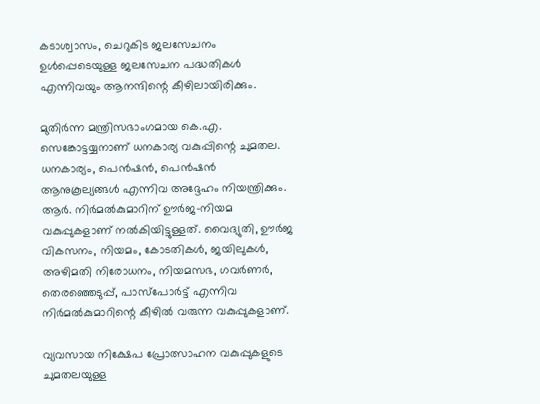കടാശ്വാസം, ചെറുകിട ജലസേചനം ഉൾപ്പെടെയുള്ള ജലസേചന പദ്ധതികൾ എന്നിവയും ആനന്ദിന്റെ കീഴിലായിരിക്കും.

മുതിർന്ന മന്ത്രിസഭാംഗമായ കെ.എ. സെങ്കോട്ടയ്യനാണ് ധനകാര്യ വകുപ്പിന്റെ ചുമതല. ധനകാര്യം, പെൻഷൻ, പെൻഷൻ ആനുകൂല്യങ്ങൾ എന്നിവ അദ്ദേഹം നിയന്ത്രിക്കും. ആർ. നിർമൽകുമാറിന് ഊർജ-നിയമ വകുപ്പുകളാണ് നൽകിയിട്ടുള്ളത്. വൈദ്യുതി, ഊർജ വികസനം, നിയമം, കോടതികൾ, ജയിലുകൾ, അഴിമതി നിരോധനം, നിയമസഭ, ഗവർണർ, തെരഞ്ഞെടുപ്പ്, പാസ്‌പോർട്ട് എന്നിവ നിർമൽകുമാറിന്റെ കീഴിൽ വരുന്ന വകുപ്പുകളാണ്.

വ്യവസായ നിക്ഷേപ പ്രോത്സാഹന വകുപ്പുകളുടെ ചുമതലയുള്ള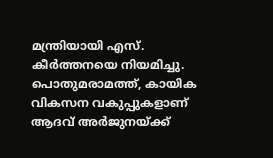മന്ത്രിയായി എസ്. കീർത്തനയെ നിയമിച്ചു. പൊതുമരാമത്ത്, കായിക വികസന വകുപ്പുകളാണ് ആദവ് അർജുനയ്ക്ക്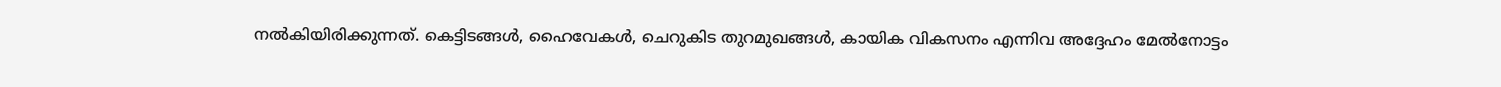നൽകിയിരിക്കുന്നത്. കെട്ടിടങ്ങൾ, ഹൈവേകൾ, ചെറുകിട തുറമുഖങ്ങൾ, കായിക വികസനം എന്നിവ അദ്ദേഹം മേൽനോട്ടം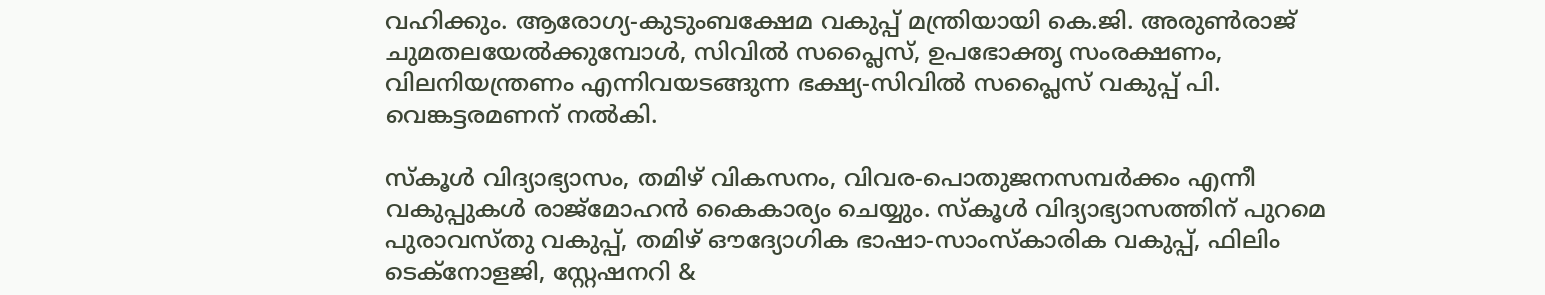വഹിക്കും. ആരോഗ്യ-കുടുംബക്ഷേമ വകുപ്പ് മന്ത്രിയായി കെ.ജി. അരുൺരാജ് ചുമതലയേൽക്കുമ്പോൾ, സിവിൽ സപ്ലൈസ്, ഉപഭോക്തൃ സംരക്ഷണം, വിലനിയന്ത്രണം എന്നിവയടങ്ങുന്ന ഭക്ഷ്യ-സിവിൽ സപ്ലൈസ് വകുപ്പ് പി. വെങ്കട്ടരമണന് നൽകി.

സ്കൂൾ വിദ്യാഭ്യാസം, തമിഴ് വികസനം, വിവര-പൊതുജനസമ്പർക്കം എന്നീ വകുപ്പുകൾ രാജ്മോഹൻ കൈകാര്യം ചെയ്യും. സ്കൂൾ വിദ്യാഭ്യാസത്തിന് പുറമെ പുരാവസ്തു വകുപ്പ്, തമിഴ് ഔദ്യോഗിക ഭാഷാ-സാംസ്കാരിക വകുപ്പ്, ഫിലിം ടെക്നോളജി, സ്റ്റേഷനറി &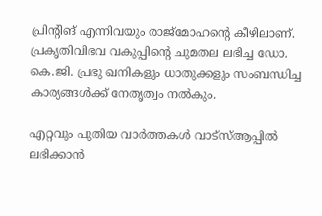പ്രിന്റിങ് എന്നിവയും രാജ്മോഹന്റെ കീഴിലാണ്. പ്രകൃതിവിഭവ വകുപ്പിന്റെ ചുമതല ലഭിച്ച ഡോ. കെ.ജി. പ്രഭു ഖനികളും ധാതുക്കളും സംബന്ധിച്ച കാര്യങ്ങൾക്ക് നേതൃത്വം നൽകും.

എറ്റവും പുതിയ വാർത്തകൾ വാട്സ്ആപ്പിൽ ലഭിക്കാൻ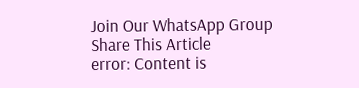Join Our WhatsApp Group
Share This Article
error: Content is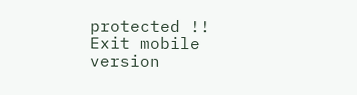protected !!
Exit mobile version